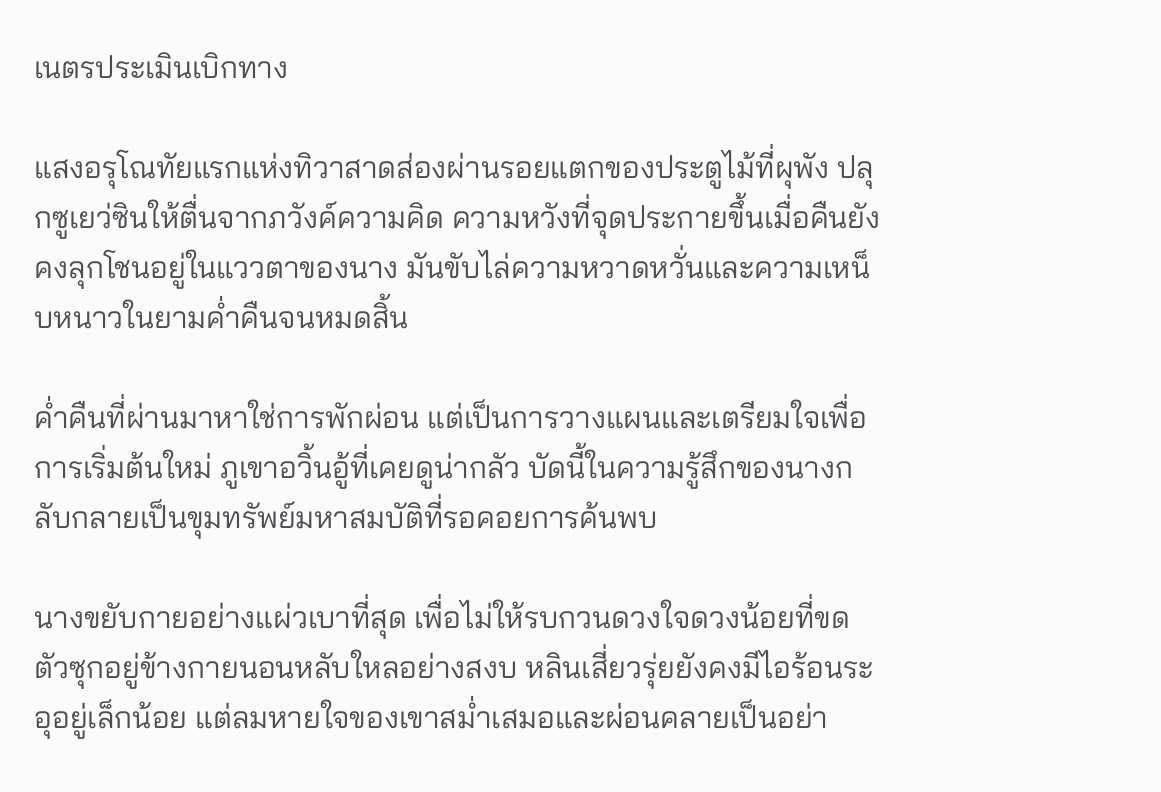เนตรประเมินเบิกทาง

แสงอรุโณทัยแรกแห่งทิวาสาดส่องผ่านรอยแตกของประตูไม้ที่ผุพัง ปลุกซูเยว่ซินให้ตื่นจากภวังค์ความคิด ความหวังที่จุดประกายขึ้นเมื่อคืนยังคงลุกโชนอยู่ในแววตาของนาง มันขับไล่ความหวาดหวั่นและความเหน็บหนาวในยามค่ำคืนจนหมดสิ้น

ค่ำคืนที่ผ่านมาหาใช่การพักผ่อน แต่เป็นการวางแผนและเตรียมใจเพื่อการเริ่มต้นใหม่ ภูเขาอวิ้นอู้ที่เคยดูน่ากลัว บัดนี้ในความรู้สึกของนางกลับกลายเป็นขุมทรัพย์มหาสมบัติที่รอคอยการค้นพบ

นางขยับกายอย่างแผ่วเบาที่สุด เพื่อไม่ให้รบกวนดวงใจดวงน้อยที่ขดตัวซุกอยู่ข้างกายนอนหลับใหลอย่างสงบ หลินเสี่ยวรุ่ยยังคงมีไอร้อนระอุอยู่เล็กน้อย แต่ลมหายใจของเขาสม่ำเสมอและผ่อนคลายเป็นอย่า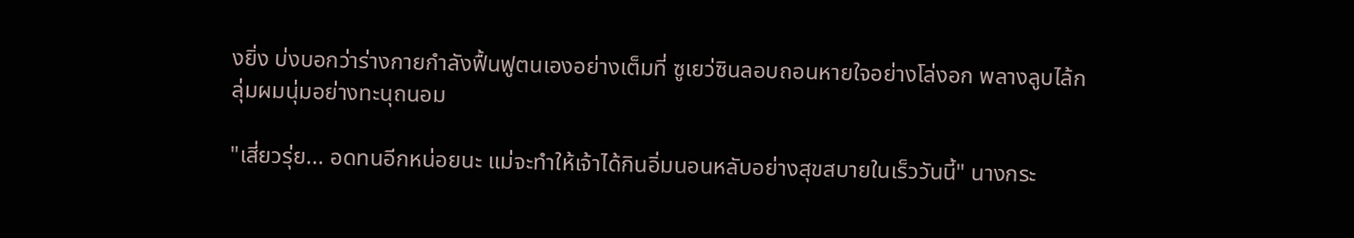งยิ่ง บ่งบอกว่าร่างกายกำลังฟื้นฟูตนเองอย่างเต็มที่ ซูเยว่ซินลอบถอนหายใจอย่างโล่งอก พลางลูบไล้กลุ่มผมนุ่มอย่างทะนุถนอม

"เสี่ยวรุ่ย... อดทนอีกหน่อยนะ แม่จะทำให้เจ้าได้กินอิ่มนอนหลับอย่างสุขสบายในเร็ววันนี้" นางกระ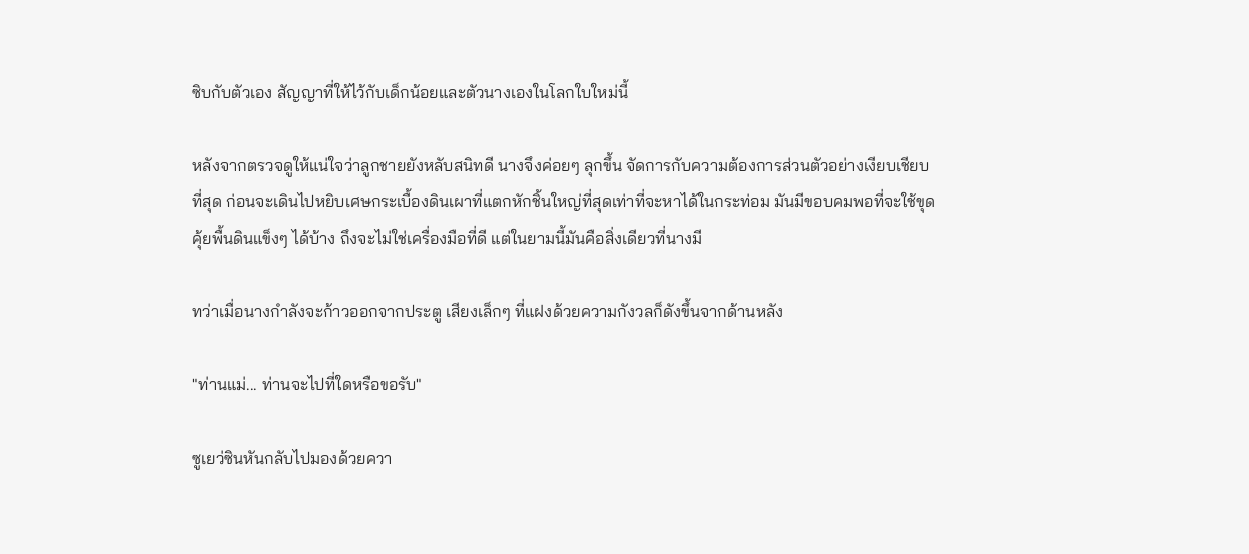ซิบกับตัวเอง สัญญาที่ให้ไว้กับเด็กน้อยและตัวนางเองในโลกใบใหม่นี้

หลังจากตรวจดูให้แน่ใจว่าลูกชายยังหลับสนิทดี นางจึงค่อยๆ ลุกขึ้น จัดการกับความต้องการส่วนตัวอย่างเงียบเชียบที่สุด ก่อนจะเดินไปหยิบเศษกระเบื้องดินเผาที่แตกหักชิ้นใหญ่ที่สุดเท่าที่จะหาได้ในกระท่อม มันมีขอบคมพอที่จะใช้ขุดคุ้ยพื้นดินแข็งๆ ได้บ้าง ถึงจะไม่ใช่เครื่องมือที่ดี แต่ในยามนี้มันคือสิ่งเดียวที่นางมี

ทว่าเมื่อนางกำลังจะก้าวออกจากประตู เสียงเล็กๆ ที่แฝงด้วยความกังวลก็ดังขึ้นจากด้านหลัง

"ท่านแม่... ท่านจะไปที่ใดหรือขอรับ"

ซูเยว่ซินหันกลับไปมองด้วยควา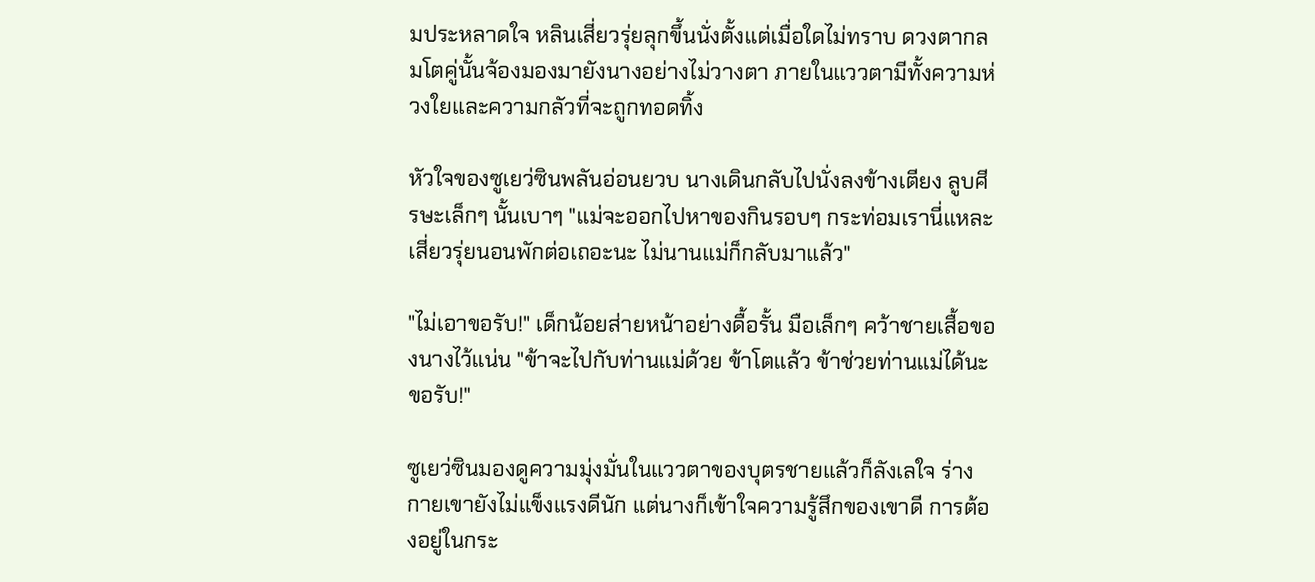มประหลาดใจ หลินเสี่ยวรุ่ยลุกขึ้นนั่งตั้งแต่เมื่อใดไม่ทราบ ดวงตากลมโตคู่นั้นจ้องมองมายังนางอย่างไม่วางตา ภายในแววตามีทั้งความห่วงใยและความกลัวที่จะถูกทอดทิ้ง

หัวใจของซูเยว่ซินพลันอ่อนยวบ นางเดินกลับไปนั่งลงข้างเตียง ลูบศีรษะเล็กๆ นั้นเบาๆ "แม่จะออกไปหาของกินรอบๆ กระท่อมเรานี่แหละ เสี่ยวรุ่ยนอนพักต่อเถอะนะ ไม่นานแม่ก็กลับมาแล้ว"

"ไม่เอาขอรับ!" เด็กน้อยส่ายหน้าอย่างดื้อรั้น มือเล็กๆ คว้าชายเสื้อของนางไว้แน่น "ข้าจะไปกับท่านแม่ด้วย ข้าโตแล้ว ข้าช่วยท่านแม่ได้นะขอรับ!"

ซูเยว่ซินมองดูความมุ่งมั่นในแววตาของบุตรชายแล้วก็ลังเลใจ ร่างกายเขายังไม่แข็งแรงดีนัก แต่นางก็เข้าใจความรู้สึกของเขาดี การต้องอยู่ในกระ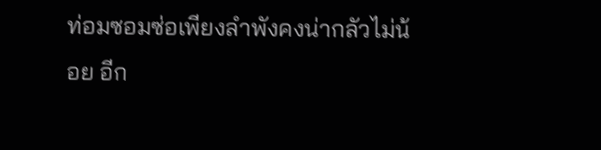ท่อมซอมซ่อเพียงลำพังคงน่ากลัวไม่น้อย อีก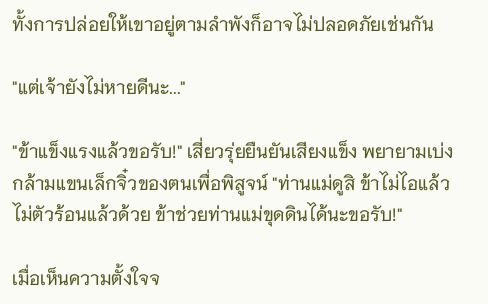ทั้งการปล่อยให้เขาอยู่ตามลำพังก็อาจไม่ปลอดภัยเช่นกัน

"แต่เจ้ายังไม่หายดีนะ..."

"ข้าแข็งแรงแล้วขอรับ!" เสี่ยวรุ่ยยืนยันเสียงแข็ง พยายามเบ่งกล้ามแขนเล็กจิ๋วของตนเพื่อพิสูจน์ "ท่านแม่ดูสิ ข้าไม่ไอแล้ว ไม่ตัวร้อนแล้วด้วย ข้าช่วยท่านแม่ขุดดินได้นะขอรับ!"

เมื่อเห็นความตั้งใจจ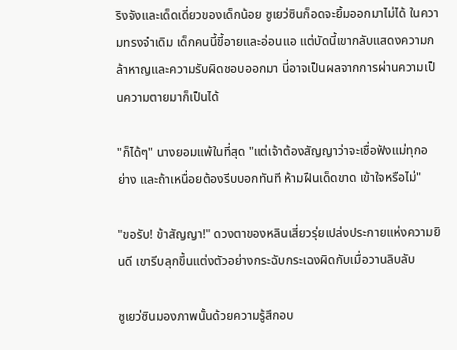ริงจังและเด็ดเดี่ยวของเด็กน้อย ซูเยว่ซินก็อดจะยิ้มออกมาไม่ได้ ในความทรงจำเดิม เด็กคนนี้ขี้อายและอ่อนแอ แต่บัดนี้เขากลับแสดงความกล้าหาญและความรับผิดชอบออกมา นี่อาจเป็นผลจากการผ่านความเป็นความตายมาก็เป็นได้

"ก็ได้ๆ" นางยอมแพ้ในที่สุด "แต่เจ้าต้องสัญญาว่าจะเชื่อฟังแม่ทุกอย่าง และถ้าเหนื่อยต้องรีบบอกทันที ห้ามฝืนเด็ดขาด เข้าใจหรือไม่"

"ขอรับ! ข้าสัญญา!" ดวงตาของหลินเสี่ยวรุ่ยเปล่งประกายแห่งความยินดี เขารีบลุกขึ้นแต่งตัวอย่างกระฉับกระเฉงผิดกับเมื่อวานลิบลับ

ซูเยว่ซินมองภาพนั้นด้วยความรู้สึกอบ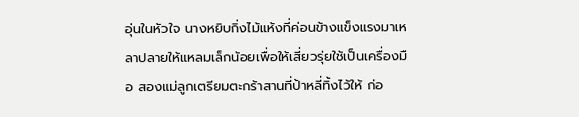อุ่นในหัวใจ นางหยิบกิ่งไม้แห้งที่ค่อนข้างแข็งแรงมาเหลาปลายให้แหลมเล็กน้อยเพื่อให้เสี่ยวรุ่ยใช้เป็นเครื่องมือ สองแม่ลูกเตรียมตะกร้าสานที่ป้าหลี่ทิ้งไว้ให้ ก่อ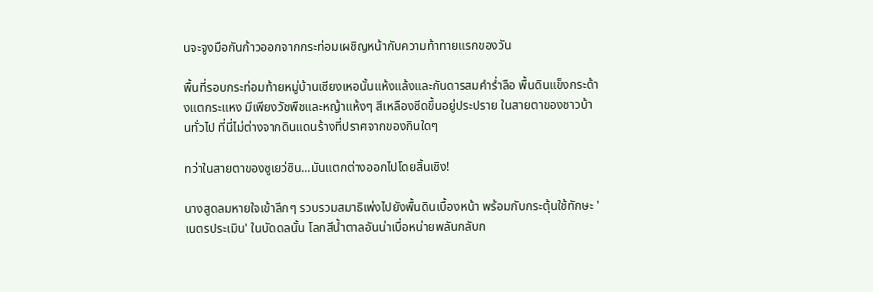นจะจูงมือกันก้าวออกจากกระท่อมเผชิญหน้ากับความท้าทายแรกของวัน

พื้นที่รอบกระท่อมท้ายหมู่บ้านเซียงเหอนั้นแห้งแล้งและกันดารสมคำร่ำลือ พื้นดินแข็งกระด้างแตกระแหง มีเพียงวัชพืชและหญ้าแห้งๆ สีเหลืองซีดขึ้นอยู่ประปราย ในสายตาของชาวบ้านทั่วไป ที่นี่ไม่ต่างจากดินแดนร้างที่ปราศจากของกินใดๆ

ทว่าในสายตาของซูเยว่ซิน...มันแตกต่างออกไปโดยสิ้นเชิง!

นางสูดลมหายใจเข้าลึกๆ รวบรวมสมาธิเพ่งไปยังพื้นดินเบื้องหน้า พร้อมกับกระตุ้นใช้ทักษะ 'เนตรประเมิน' ในบัดดลนั้น โลกสีน้ำตาลอันน่าเบื่อหน่ายพลันกลับก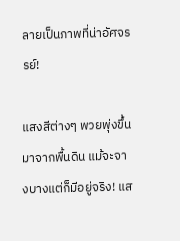ลายเป็นภาพที่น่าอัศจรรย์!

แสงสีต่างๆ พวยพุ่งขึ้นมาจากพื้นดิน แม้จะจางบางแต่ก็มีอยู่จริง! แส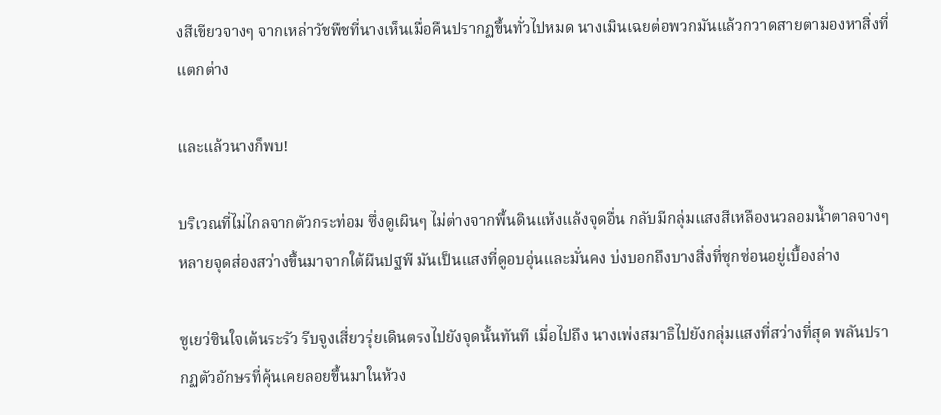งสีเขียวจางๆ จากเหล่าวัชพืชที่นางเห็นเมื่อคืนปรากฏขึ้นทั่วไปหมด นางเมินเฉยต่อพวกมันแล้วกวาดสายตามองหาสิ่งที่แตกต่าง

และแล้วนางก็พบ!

บริเวณที่ไม่ไกลจากตัวกระท่อม ซึ่งดูเผินๆ ไม่ต่างจากพื้นดินแห้งแล้งจุดอื่น กลับมีกลุ่มแสงสีเหลืองนวลอมน้ำตาลจางๆ หลายจุดส่องสว่างขึ้นมาจากใต้ผืนปฐพี มันเป็นแสงที่ดูอบอุ่นและมั่นคง บ่งบอกถึงบางสิ่งที่ซุกซ่อนอยู่เบื้องล่าง

ซูเยว่ซินใจเต้นระรัว รีบจูงเสี่ยวรุ่ยเดินตรงไปยังจุดนั้นทันที เมื่อไปถึง นางเพ่งสมาธิไปยังกลุ่มแสงที่สว่างที่สุด พลันปรากฏตัวอักษรที่คุ้นเคยลอยขึ้นมาในห้วง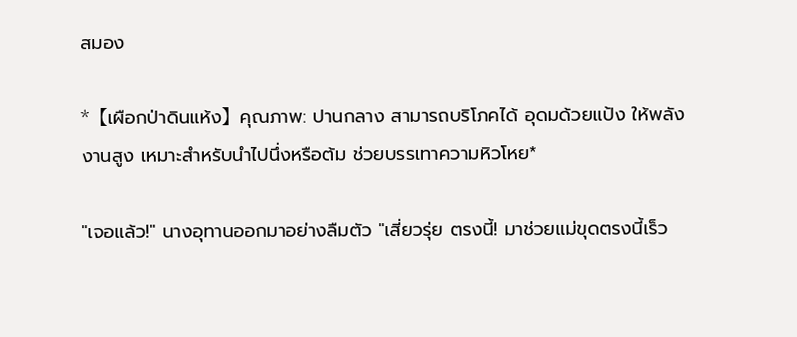สมอง

*【เผือกป่าดินแห้ง】คุณภาพ: ปานกลาง สามารถบริโภคได้ อุดมด้วยแป้ง ให้พลังงานสูง เหมาะสำหรับนำไปนึ่งหรือต้ม ช่วยบรรเทาความหิวโหย*

"เจอแล้ว!" นางอุทานออกมาอย่างลืมตัว "เสี่ยวรุ่ย ตรงนี้! มาช่วยแม่ขุดตรงนี้เร็ว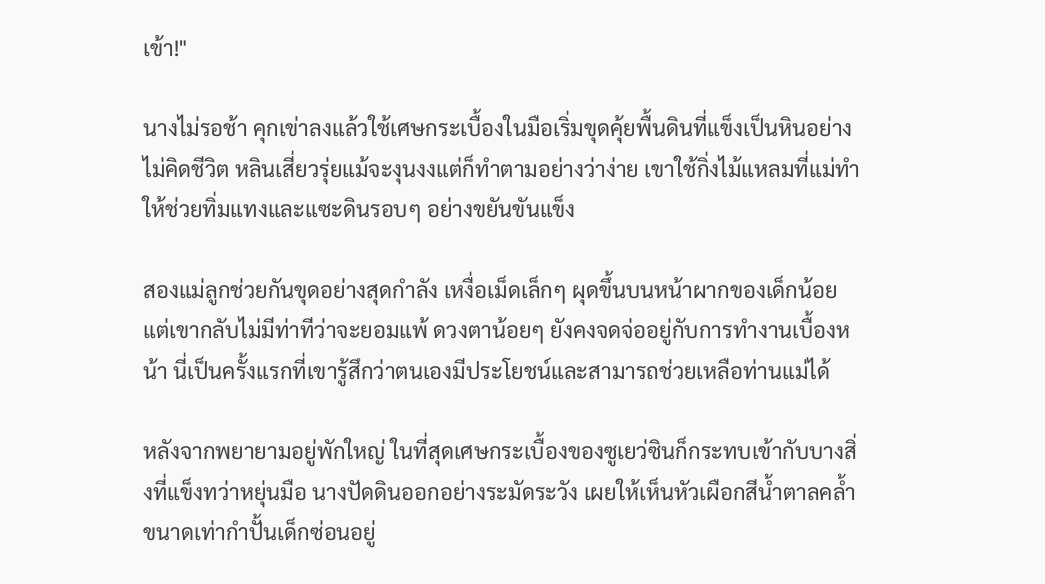เข้า!"

นางไม่รอช้า คุกเข่าลงแล้วใช้เศษกระเบื้องในมือเริ่มขุดคุ้ยพื้นดินที่แข็งเป็นหินอย่างไม่คิดชีวิต หลินเสี่ยวรุ่ยแม้จะงุนงงแต่ก็ทำตามอย่างว่าง่าย เขาใช้กิ่งไม้แหลมที่แม่ทำให้ช่วยทิ่มแทงและแซะดินรอบๆ อย่างขยันขันแข็ง

สองแม่ลูกช่วยกันขุดอย่างสุดกำลัง เหงื่อเม็ดเล็กๆ ผุดขึ้นบนหน้าผากของเด็กน้อย แต่เขากลับไม่มีท่าทีว่าจะยอมแพ้ ดวงตาน้อยๆ ยังคงจดจ่ออยู่กับการทำงานเบื้องหน้า นี่เป็นครั้งแรกที่เขารู้สึกว่าตนเองมีประโยชน์และสามารถช่วยเหลือท่านแม่ได้

หลังจากพยายามอยู่พักใหญ่ ในที่สุดเศษกระเบื้องของซูเยว่ซินก็กระทบเข้ากับบางสิ่งที่แข็งทว่าหยุ่นมือ นางปัดดินออกอย่างระมัดระวัง เผยให้เห็นหัวเผือกสีน้ำตาลคล้ำขนาดเท่ากำปั้นเด็กซ่อนอยู่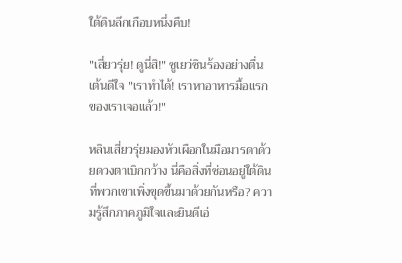ใต้ดินลึกเกือบหนึ่งคืบ!

"เสี่ยวรุ่ย! ดูนี่สิ!" ซูเยว่ซินร้องอย่างตื่นเต้นดีใจ "เราทำได้! เราหาอาหารมื้อแรกของเราเจอแล้ว!"

หลินเสี่ยวรุ่ยมองหัวเผือกในมือมารดาด้วยดวงตาเบิกกว้าง นี่คือสิ่งที่ซ่อนอยู่ใต้ดินที่พวกเขาเพิ่งขุดขึ้นมาด้วยกันหรือ? ความรู้สึกภาคภูมิใจและยินดีเอ่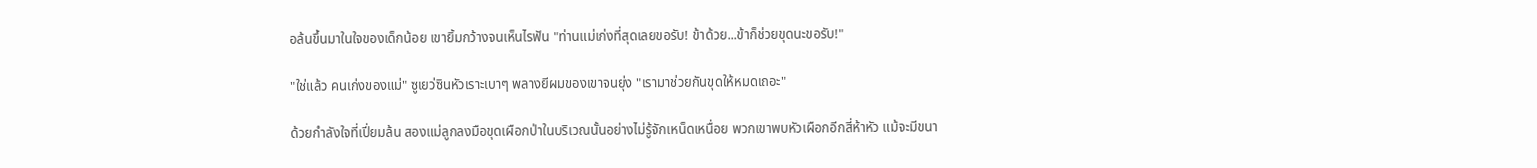อล้นขึ้นมาในใจของเด็กน้อย เขายิ้มกว้างจนเห็นไรฟัน "ท่านแม่เก่งที่สุดเลยขอรับ! ข้าด้วย...ข้าก็ช่วยขุดนะขอรับ!"

"ใช่แล้ว คนเก่งของแม่" ซูเยว่ซินหัวเราะเบาๆ พลางยีผมของเขาจนยุ่ง "เรามาช่วยกันขุดให้หมดเถอะ"

ด้วยกำลังใจที่เปี่ยมล้น สองแม่ลูกลงมือขุดเผือกป่าในบริเวณนั้นอย่างไม่รู้จักเหน็ดเหนื่อย พวกเขาพบหัวเผือกอีกสี่ห้าหัว แม้จะมีขนา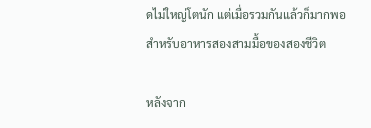ดไม่ใหญ่โตนัก แต่เมื่อรวมกันแล้วก็มากพอสำหรับอาหารสองสามมื้อของสองชีวิต

หลังจาก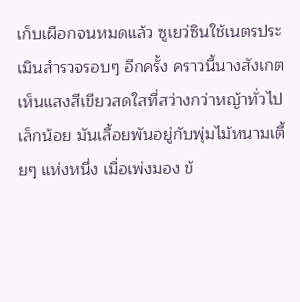เก็บเผือกจนหมดแล้ว ซูเยว่ซินใช้เนตรประเมินสำรวจรอบๆ อีกครั้ง คราวนี้นางสังเกตเห็นแสงสีเขียวสดใสที่สว่างกว่าหญ้าทั่วไปเล็กน้อย มันเลื้อยพันอยู่กับพุ่มไม้หนามเตี้ยๆ แห่งหนึ่ง เมื่อเพ่งมอง ข้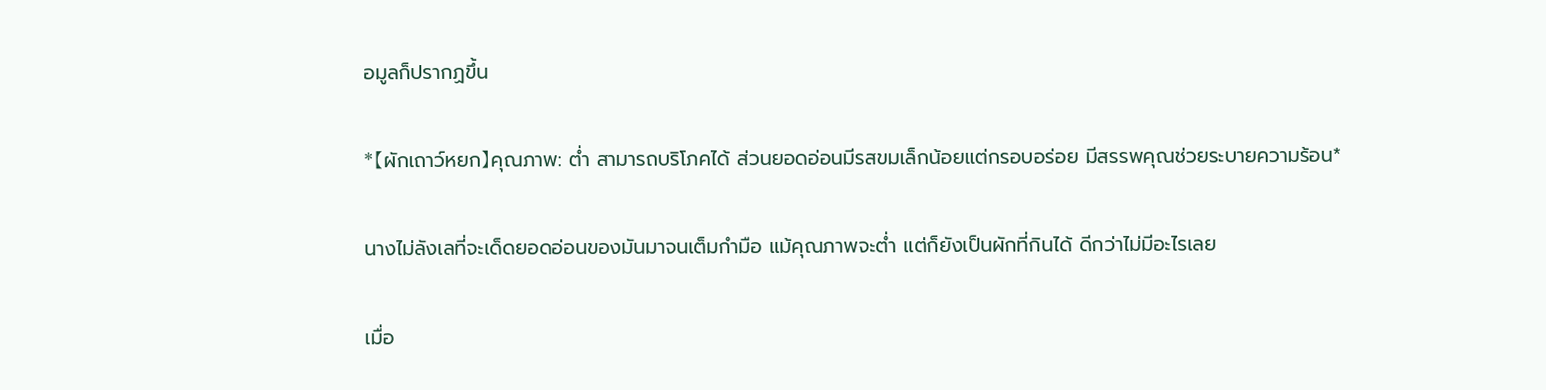อมูลก็ปรากฏขึ้น

*【ผักเถาว์หยก】คุณภาพ: ต่ำ สามารถบริโภคได้ ส่วนยอดอ่อนมีรสขมเล็กน้อยแต่กรอบอร่อย มีสรรพคุณช่วยระบายความร้อน*

นางไม่ลังเลที่จะเด็ดยอดอ่อนของมันมาจนเต็มกำมือ แม้คุณภาพจะต่ำ แต่ก็ยังเป็นผักที่กินได้ ดีกว่าไม่มีอะไรเลย

เมื่อ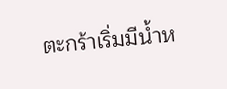ตะกร้าเริ่มมีน้ำห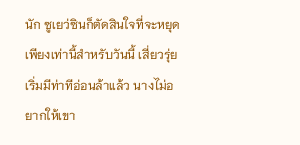นัก ซูเยว่ซินก็ตัดสินใจที่จะหยุดเพียงเท่านี้สำหรับวันนี้ เสี่ยวรุ่ยเริ่มมีท่าทีอ่อนล้าแล้ว นางไม่อยากให้เขา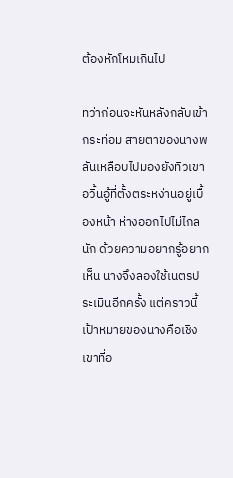ต้องหักโหมเกินไป

ทว่าก่อนจะหันหลังกลับเข้ากระท่อม สายตาของนางพลันเหลือบไปมองยังทิวเขาอวิ้นอู้ที่ตั้งตระหง่านอยู่เบื้องหน้า ห่างออกไปไม่ไกลนัก ด้วยความอยากรู้อยากเห็น นางจึงลองใช้เนตรประเมินอีกครั้ง แต่คราวนี้เป้าหมายของนางคือเชิงเขาที่อ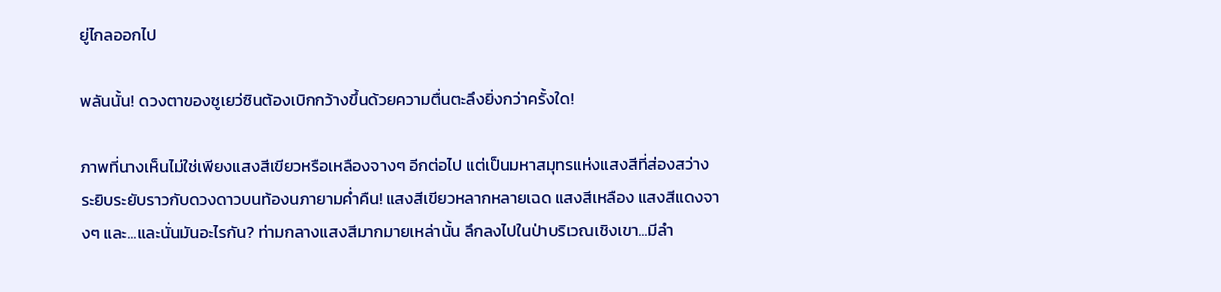ยู่ไกลออกไป

พลันนั้น! ดวงตาของซูเยว่ซินต้องเบิกกว้างขึ้นด้วยความตื่นตะลึงยิ่งกว่าครั้งใด!

ภาพที่นางเห็นไม่ใช่เพียงแสงสีเขียวหรือเหลืองจางๆ อีกต่อไป แต่เป็นมหาสมุทรแห่งแสงสีที่ส่องสว่างระยิบระยับราวกับดวงดาวบนท้องนภายามค่ำคืน! แสงสีเขียวหลากหลายเฉด แสงสีเหลือง แสงสีแดงจางๆ และ...และนั่นมันอะไรกัน? ท่ามกลางแสงสีมากมายเหล่านั้น ลึกลงไปในป่าบริเวณเชิงเขา...มีลำ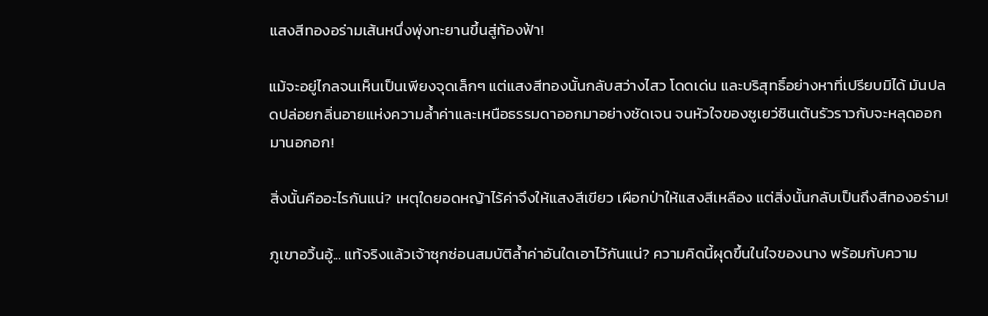แสงสีทองอร่ามเส้นหนึ่งพุ่งทะยานขึ้นสู่ท้องฟ้า!

แม้จะอยู่ไกลจนเห็นเป็นเพียงจุดเล็กๆ แต่แสงสีทองนั้นกลับสว่างไสว โดดเด่น และบริสุทธิ์อย่างหาที่เปรียบมิได้ มันปลดปล่อยกลิ่นอายแห่งความล้ำค่าและเหนือธรรมดาออกมาอย่างชัดเจน จนหัวใจของซูเยว่ซินเต้นรัวราวกับจะหลุดออกมานอกอก!

สิ่งนั้นคืออะไรกันแน่? เหตุใดยอดหญ้าไร้ค่าจึงให้แสงสีเขียว เผือกป่าให้แสงสีเหลือง แต่สิ่งนั้นกลับเป็นถึงสีทองอร่าม!

ภูเขาอวิ้นอู้... แท้จริงแล้วเจ้าซุกซ่อนสมบัติล้ำค่าอันใดเอาไว้กันแน่? ความคิดนี้ผุดขึ้นในใจของนาง พร้อมกับความ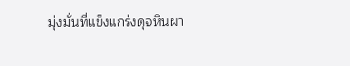มุ่งมั่นที่แข็งแกร่งดุจหินผา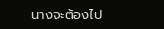นางจะต้องไป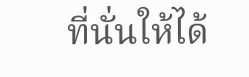ที่นั่นให้ได้